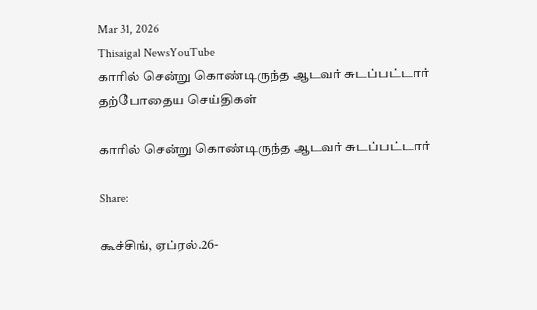Mar 31, 2026
Thisaigal NewsYouTube
காரில் சென்று கொண்டிருந்த ஆடவர் சுடப்பட்டார்
தற்போதைய செய்திகள்

காரில் சென்று கொண்டிருந்த ஆடவர் சுடப்பட்டார்

Share:

கூச்சிங், ஏப்ரல்.26-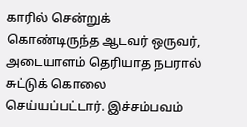காரில் சென்றுக் கொண்டிருந்த ஆடவர் ஒருவர், அடையாளம் தெரியாத நபரால் சுட்டுக் கொலை செய்யப்பட்டார். இச்சம்பவம்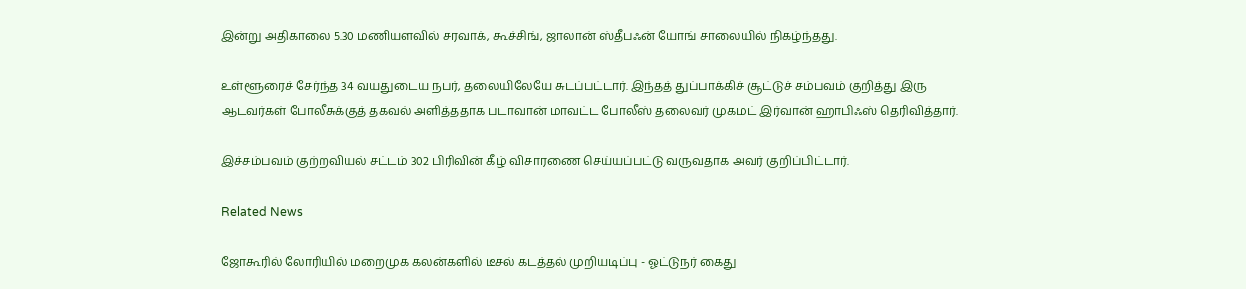இன்று அதிகாலை 5.30 மணியளவில் சரவாக், கூச்சிங், ஜாலான் ஸ்தீபஃன் யோங் சாலையில் நிகழ்ந்தது.

உள்ளூரைச் சேர்ந்த 34 வயதுடைய நபர், தலையிலேயே சுடப்பட்டார். இந்தத் துப்பாக்கிச் சூட்டுச் சம்பவம் குறித்து இரு ஆடவர்கள் போலீசுக்குத் தகவல் அளித்ததாக படாவான் மாவட்ட போலீஸ் தலைவர் முகமட் இர்வான் ஹாபிஃஸ் தெரிவித்தார்.

இச்சம்பவம் குற்றவியல் சட்டம் 302 பிரிவின் கீழ் விசாரணை செய்யப்பட்டு வருவதாக அவர் குறிப்பிட்டார்.

Related News

ஜோகூரில் லோரியில் மறைமுக கலன்களில் டீசல் கடத்தல் முறியடிப்பு - ஓட்டுநர் கைது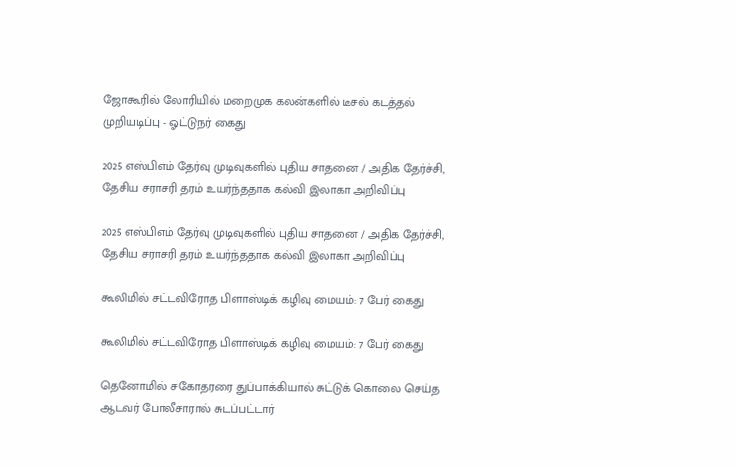ஜோகூரில் லோரியில் மறைமுக கலன்களில் டீசல் கடத்தல் முறியடிப்பு - ஓட்டுநர் கைது

2025 எஸ்பிஎம் தேர்வு முடிவுகளில் புதிய சாதனை / அதிக தேர்ச்சி, தேசிய சராசரி தரம் உயர்ந்ததாக கல்வி இலாகா அறிவிப்பு

2025 எஸ்பிஎம் தேர்வு முடிவுகளில் புதிய சாதனை / அதிக தேர்ச்சி, தேசிய சராசரி தரம் உயர்ந்ததாக கல்வி இலாகா அறிவிப்பு

கூலிமில் சட்டவிரோத பிளாஸ்டிக் கழிவு மையம்: 7 பேர் கைது

கூலிமில் சட்டவிரோத பிளாஸ்டிக் கழிவு மையம்: 7 பேர் கைது

தெனோமில் சகோதரரை துப்பாக்கியால் சுட்டுக் கொலை செய்த ஆடவர் போலீசாரால் சுடப்பட்டார்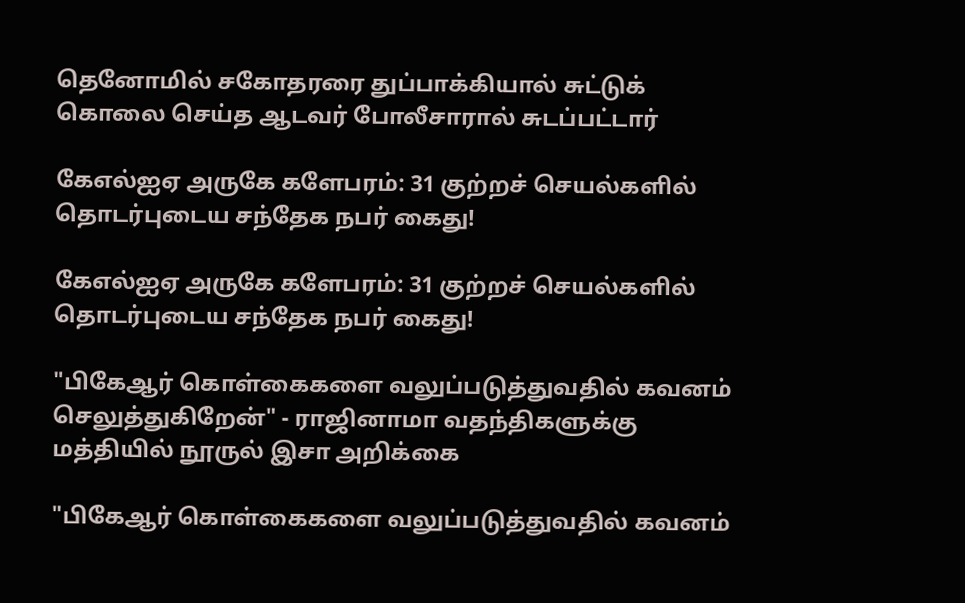தெனோமில் சகோதரரை துப்பாக்கியால் சுட்டுக் கொலை செய்த ஆடவர் போலீசாரால் சுடப்பட்டார்

கேஎல்ஐஏ அருகே களேபரம்: 31 குற்றச் செயல்களில் தொடர்புடைய சந்தேக நபர் கைது!

கேஎல்ஐஏ அருகே களேபரம்: 31 குற்றச் செயல்களில் தொடர்புடைய சந்தேக நபர் கைது!

"பிகேஆர் கொள்கைகளை வலுப்படுத்துவதில் கவனம் செலுத்துகிறேன்" - ராஜினாமா வதந்திகளுக்கு மத்தியில் நூருல் இசா அறிக்கை

"பிகேஆர் கொள்கைகளை வலுப்படுத்துவதில் கவனம்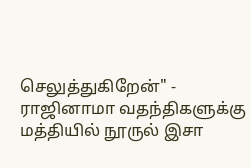செலுத்துகிறேன்" - ராஜினாமா வதந்திகளுக்கு மத்தியில் நூருல் இசா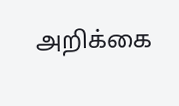அறிக்கை